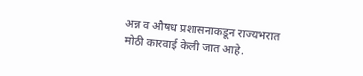अन्न व औषध प्रशासनाकडून राज्यभरात मोठी कारवाई केली जात आहे.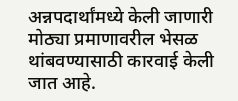अन्नपदार्थांमध्ये केली जाणारी मोठ्या प्रमाणावरील भेसळ थांबवण्यासाठी कारवाई केली जात आहे.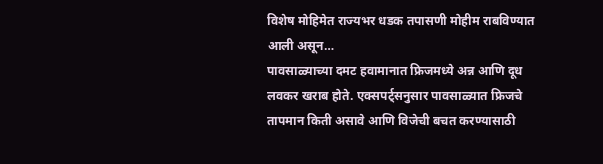विशेष मोहिमेत राज्यभर धडक तपासणी मोहीम राबविण्यात आली असून…
पावसाळ्याच्या दमट हवामानात फ्रिजमध्ये अन्न आणि दूध लवकर खराब होते. एक्सपर्ट्सनुसार पावसाळ्यात फ्रिजचे तापमान किती असावे आणि विजेची बचत करण्यासाठी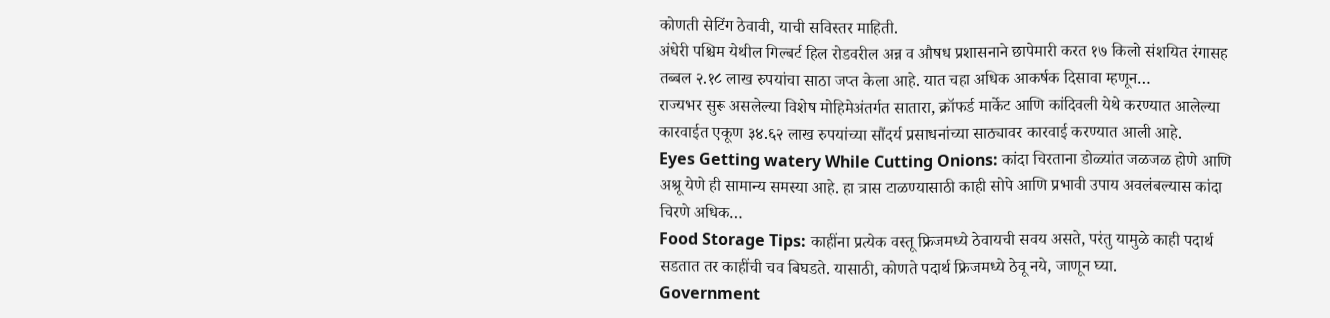कोणती सेटिंग ठेवावी, याची सविस्तर माहिती.
अंधेरी पश्चिम येथील गिल्बर्ट हिल रोडवरील अन्न व औषध प्रशासनाने छापेमारी करत १७ किलो संशयित रंगासह तब्बल २.१८ लाख रुपयांचा साठा जप्त केला आहे. यात चहा अधिक आकर्षक दिसावा म्हणून…
राज्यभर सुरू असलेल्या विशेष मोहिमेअंतर्गत सातारा, क्रॉफर्ड मार्केट आणि कांदिवली येथे करण्यात आलेल्या कारवाईत एकूण ३४.६२ लाख रुपयांच्या सौंदर्य प्रसाधनांच्या साठ्यावर कारवाई करण्यात आली आहे.
Eyes Getting watery While Cutting Onions: कांदा चिरताना डोळ्यांत जळजळ होणे आणि अश्रू येणे ही सामान्य समस्या आहे. हा त्रास टाळण्यासाठी काही सोपे आणि प्रभावी उपाय अवलंबल्यास कांदा चिरणे अधिक…
Food Storage Tips: काहींना प्रत्येक वस्तू फ्रिजमध्ये ठेवायची सवय असते, परंतु यामुळे काही पदार्थ सडतात तर काहींची चव बिघडते. यासाठी, कोणते पदार्थ फ्रिजमध्ये ठेवू नये, जाणून घ्या.
Government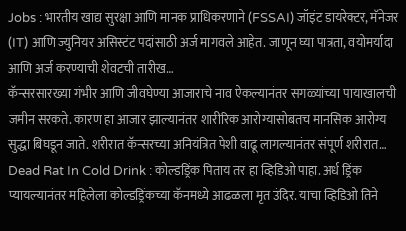Jobs : भारतीय खाद्य सुरक्षा आणि मानक प्राधिकरणाने (FSSAI) जॉइंट डायरेक्टर, मॅनेजर (IT) आणि ज्युनियर असिस्टंट पदांसाठी अर्ज मागवले आहेत. जाणून घ्या पात्रता, वयोमर्यादा आणि अर्ज करण्याची शेवटची तारीख…
कॅन्सरसारख्या गंभीर आणि जीवघेण्या आजाराचे नाव ऐकल्यानंतर सगळ्यांच्या पायाखालची जमीन सरकते. कारण हा आजार झाल्यानंतर शारीरिक आरोग्यासोबतच मानसिक आरोग्य सुद्धा बिघडून जाते. शरीरात कॅन्सरच्या अनियंत्रित पेशी वाढू लागल्यानंतर संपूर्ण शरीरात…
Dead Rat In Cold Drink : कोल्डड्रिंक पिताय तर हा व्हिडिओ पाहा. अर्ध ड्रिंक प्यायल्यानंतर महिलेला कोल्डड्रिंकच्या कॅनमध्ये आढळला मृत उंदिर. याचा व्हिडिओ तिने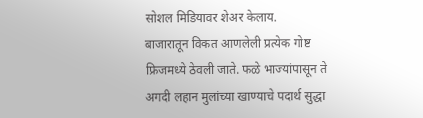सोशल मिडियावर शेअर केलाय.
बाजारातून विकत आणलेली प्रत्येक गोष्ट फ्रिजमध्ये ठेवली जाते. फळे भाज्यांपासून ते अगदी लहान मुलांच्या खाण्याचे पदार्थ सुद्धा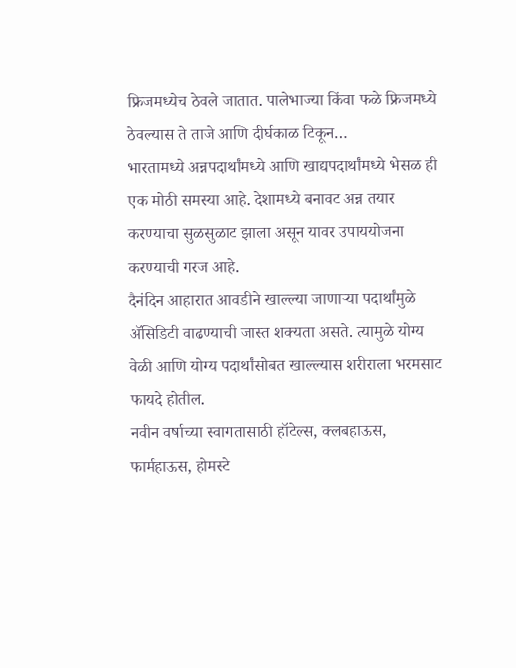फ्रिजमध्येच ठेवले जातात. पालेभाज्या किंवा फळे फ्रिजमध्ये ठेवल्यास ते ताजे आणि दीर्घकाळ टिकून…
भारतामध्ये अन्नपदार्थांमध्ये आणि खाद्यपदार्थांमध्ये भेसळ ही एक मोठी समस्या आहे. देशामध्ये बनावट अन्न तयार करण्याचा सुळसुळाट झाला असून यावर उपाययोजना करण्याची गरज आहे.
दैनंदिन आहारात आवडीने खाल्ल्या जाणाऱ्या पदार्थांमुळे ॲसिडिटी वाढण्याची जास्त शक्यता असते. त्यामुळे योग्य वेळी आणि योग्य पदार्थांसोबत खाल्ल्यास शरीराला भरमसाट फायदे होतील.
नवीन वर्षाच्या स्वागतासाठी हॉटेल्स, क्लबहाऊस, फार्महाऊस, होमस्टे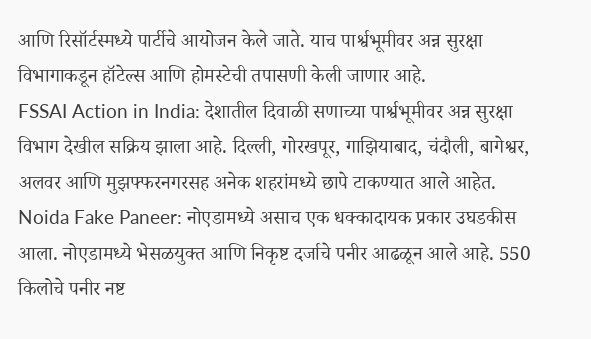आणि रिसॉर्टस्मध्ये पार्टीचे आयोजन केले जाते. याच पार्श्वभूमीवर अन्न सुरक्षा विभागाकडून हॉटेल्स आणि होमस्टेची तपासणी केली जाणार आहे.
FSSAI Action in India: देशातील दिवाळी सणाच्या पार्श्वभूमीवर अन्न सुरक्षा विभाग देखील सक्रिय झाला आहे. दिल्ली, गोरखपूर, गाझियाबाद, चंदौली, बागेश्वर, अलवर आणि मुझफ्फरनगरसह अनेक शहरांमध्ये छापे टाकण्यात आले आहेत.
Noida Fake Paneer: नोएडामध्ये असाच एक धक्कादायक प्रकार उघडकीस आला. नोएडामध्ये भेसळयुक्त आणि निकृष्ट दर्जाचे पनीर आढळून आले आहे. 550 किलोचे पनीर नष्ट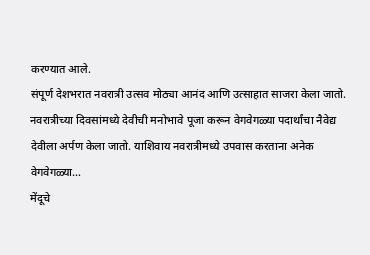करण्यात आले.
संपूर्ण देशभरात नवरात्री उत्सव मोठ्या आनंद आणि उत्साहात साजरा केला जातो. नवरात्रीच्या दिवसांमध्ये देवीची मनोभावे पूजा करून वेगवेगळ्या पदार्थांचा नैवेद्य देवीला अर्पण केला जातो. याशिवाय नवरात्रीमध्ये उपवास करताना अनेक वेगवेगळ्या…
मेंदूचे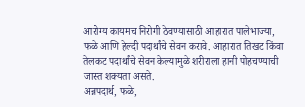आरोग्य कायमच निरोगी ठेवण्यासाठी आहारात पालेभाज्या, फळे आणि हेल्दी पदार्थांचे सेवन करावे. आहारात तिखट किंवा तेलकट पदार्थांचे सेवन केल्यामुळे शरीराला हानी पोहचण्याची जास्त शक्यता असते.
अन्नपदार्थ, फळे,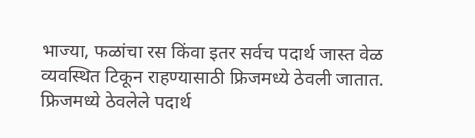भाज्या, फळांचा रस किंवा इतर सर्वच पदार्थ जास्त वेळ व्यवस्थित टिकून राहण्यासाठी फ्रिजमध्ये ठेवली जातात. फ्रिजमध्ये ठेवलेले पदार्थ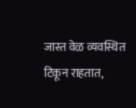जास्त वेळ व्यवस्थित टिकून राहतात,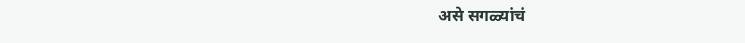असे सगळ्यांचं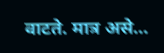वाटते. मात्र असे…